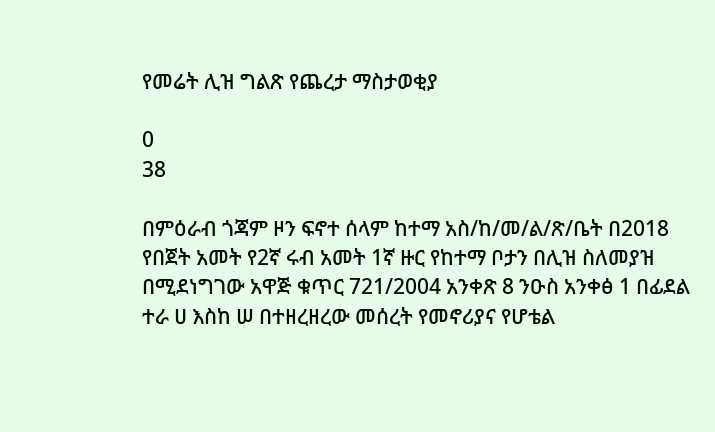የመሬት ሊዝ ግልጽ የጨረታ ማስታወቂያ

0
38

በምዕራብ ጎጃም ዞን ፍኖተ ሰላም ከተማ አስ/ከ/መ/ል/ጽ/ቤት በ2018 የበጀት አመት የ2ኛ ሩብ አመት 1ኛ ዙር የከተማ ቦታን በሊዝ ስለመያዝ በሚደነግገው አዋጅ ቁጥር 721/2004 አንቀጽ 8 ንዑስ አንቀፅ 1 በፊደል ተራ ሀ እስከ ሠ በተዘረዘረው መሰረት የመኖሪያና የሆቴል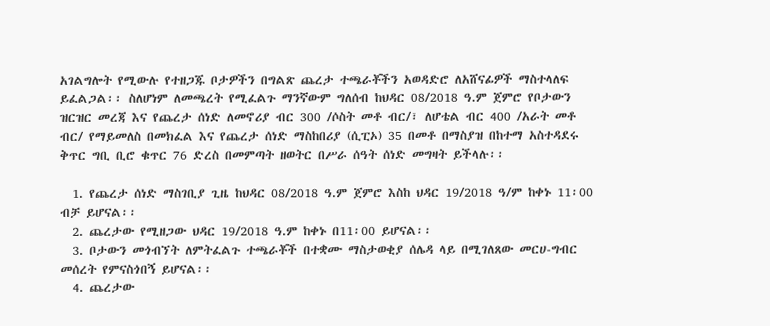አገልግሎት የሚውሉ የተዘጋጁ ቦታዎችን በግልጽ ጨረታ ተጫራቾችን አወዳድሮ ለአሸናፊዎች ማስተላለፍ ይፈልጋል፡፡ ስለሆነም ለመጫረት የሚፈልጉ ማንኛውም ግለሰብ ከህዳር 08/2018 ዓ.ም ጀምሮ የቦታውን ዝርዝር መረጃ እና የጨረታ ሰነድ ለመኖሪያ ብር 300 /ሶስት መቶ ብር/፣ ለሆቴል ብር 400 /አራት መቶ ብር/ የማይመለስ በመክፈል እና የጨረታ ሰነድ ማስከበሪያ (ሲፒኦ) 35 በመቶ በማስያዝ በከተማ አስተዳደሩ ቅጥር ግቢ ቢሮ ቁጥር 76 ድረስ በመምጣት ዘወትር በሥራ ሰዓት ሰነድ መግዛት ይችላሉ፡፡

  1. የጨረታ ሰነድ ማስገቢያ ጊዜ ከህዳር 08/2018 ዓ.ም ጀምሮ እስከ ህዳር 19/2018 ዓ/ም ከቀኑ 11፡00 ብቻ ይሆናል፡፡
  2. ጨረታው የሚዘጋው ህዳር 19/2018 ዓ.ም ከቀኑ በ11፡00 ይሆናል፡፡
  3. ቦታውን መጎብኘት ለምትፈልጉ ተጫራቾች በተቋሙ ማስታወቂያ ሰሌዳ ላይ በሚገለጸው መርሀ-ግብር መሰረት የምናስጎበኝ ይሆናል፡፡
  4. ጨረታው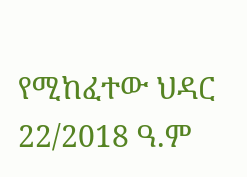የሚከፈተው ህዳር 22/2018 ዓ.ም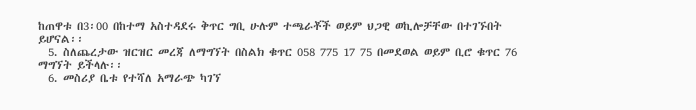ከጠዋቱ በ3፡00 በከተማ አስተዳደሩ ቅጥር ግቢ ሁሉም ተጫራቾች ወይም ህጋዊ ወኪሎቻቸው በተገኙበት ይሆናል፡፡
  5. ስለጨረታው ዝርዝር መረጃ ለማግኘት በስልክ ቁጥር 058 775 17 75 በመደወል ወይም ቢሮ ቁጥር 76 ማግኘት ይችላሉ፡፡
  6. መስሪያ ቤቱ የተሻለ አማራጭ ካገኘ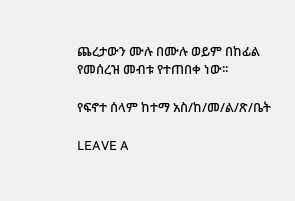ጨረታውን ሙሉ በሙሉ ወይም በከፊል የመሰረዝ መብቱ የተጠበቀ ነው፡፡

የፍኖተ ሰላም ከተማ አስ/ከ/መ/ል/ጽ/ቤት

LEAVE A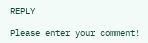REPLY

Please enter your comment!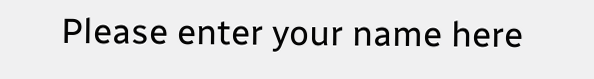Please enter your name here